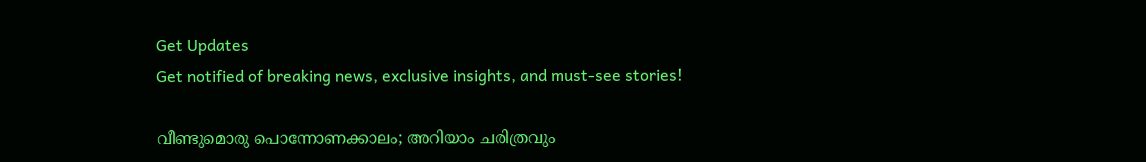Get Updates
Get notified of breaking news, exclusive insights, and must-see stories!

വീണ്ടുമൊരു പൊന്നോണക്കാലം; അറിയാം ചരിത്രവും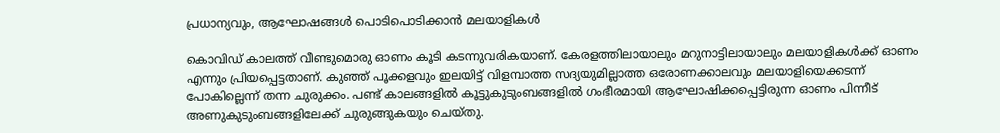പ്രധാന്യവും, ആഘോഷങ്ങള്‍ പൊടിപൊടിക്കാന്‍ മലയാളികള്‍

കൊവിഡ് കാലത്ത് വീണ്ടുമൊരു ഓണം കൂടി കടന്നുവരികയാണ്. കേരളത്തിലായാലും മറുനാട്ടിലായാലും മലയാളികള്‍ക്ക് ഓണം എന്നും പ്രിയപ്പെട്ടതാണ്. കുഞ്ഞ് പൂക്കളവും ഇലയിട്ട് വിളമ്പാത്ത സദ്യയുമില്ലാത്ത ഒരോണക്കാലവും മലയാളിയെക്കടന്ന് പോകില്ലെന്ന് തന്ന ചുരുക്കം. പണ്ട് കാലങ്ങളില്‍ കൂട്ടുകുടുംബങ്ങളില്‍ ഗംഭീരമായി ആഘോഷിക്കപ്പെട്ടിരുന്ന ഓണം പിന്നീട് അണുകുടുംബങ്ങളിലേക്ക് ചുരുങ്ങുകയും ചെയ്തു.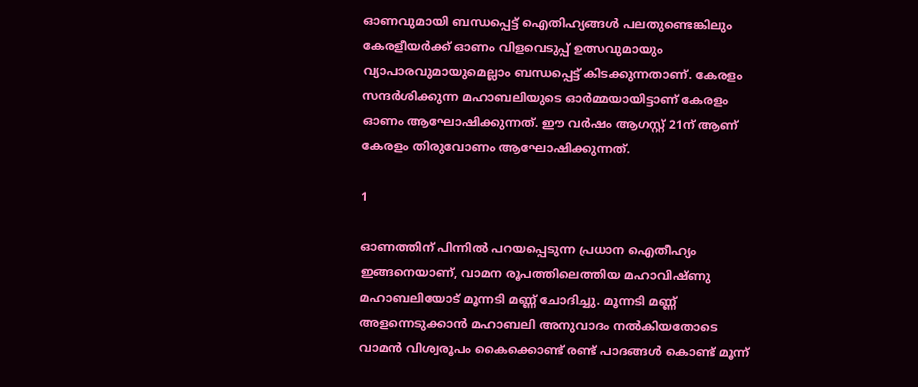ഓണവുമായി ബന്ധപ്പെട്ട് ഐതിഹ്യങ്ങള്‍ പലതുണ്ടെങ്കിലും കേരളീയര്‍ക്ക് ഓണം വിളവെടുപ്പ് ഉത്സവുമായും വ്യാപാരവുമായുമെല്ലാം ബന്ധപ്പെട്ട് കിടക്കുന്നതാണ്. കേരളം സന്ദര്‍ശിക്കുന്ന മഹാബലിയുടെ ഓര്‍മ്മയായിട്ടാണ് കേരളം ഓണം ആഘോഷിക്കുന്നത്. ഈ വര്‍ഷം ആഗസ്റ്റ് 21ന് ആണ് കേരളം തിരുവോണം ആഘോഷിക്കുന്നത്.

1

ഓണത്തിന് പിന്നില്‍ പറയപ്പെടുന്ന പ്രധാന ഐതീഹ്യം ഇങ്ങനെയാണ്, വാമന രൂപത്തിലെത്തിയ മഹാവിഷ്ണു മഹാബലിയോട് മൂന്നടി മണ്ണ് ചോദിച്ചു. മൂന്നടി മണ്ണ് അളന്നെടുക്കാന്‍ മഹാബലി അനുവാദം നല്‍കിയതോടെ വാമന്‍ വിശ്വരൂപം കൈക്കൊണ്ട് രണ്ട് പാദങ്ങള്‍ കൊണ്ട് മൂന്ന്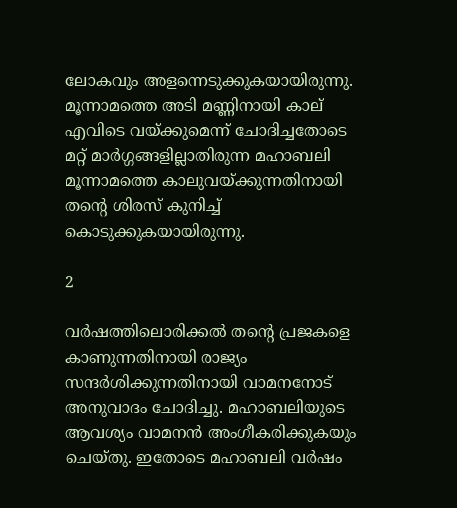ലോകവും അളന്നെടുക്കുകയായിരുന്നു. മൂന്നാമത്തെ അടി മണ്ണിനായി കാല് എവിടെ വയ്ക്കുമെന്ന് ചോദിച്ചതോടെ മറ്റ് മാര്‍ഗ്ഗങ്ങളില്ലാതിരുന്ന മഹാബലി മൂന്നാമത്തെ കാലുവയ്ക്കുന്നതിനായി തന്റെ ശിരസ് കുനിച്ച് കൊടുക്കുകയായിരുന്നു.

2

വര്‍ഷത്തിലൊരിക്കല്‍ തന്റെ പ്രജകളെ കാണുന്നതിനായി രാജ്യം സന്ദര്‍ശിക്കുന്നതിനായി വാമനനോട് അനുവാദം ചോദിച്ചു. മഹാബലിയുടെ ആവശ്യം വാമനന്‍ അംഗീകരിക്കുകയും ചെയ്തു. ഇതോടെ മഹാബലി വര്‍ഷം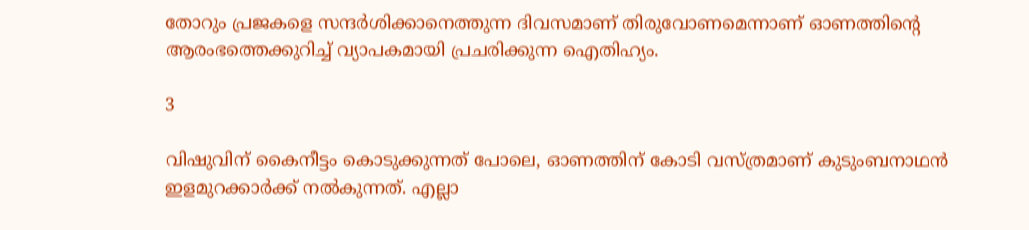തോറും പ്രജകളെ സന്ദര്‍ശിക്കാനെത്തുന്ന ദിവസമാണ് തിരുവോണമെന്നാണ് ഓണത്തിന്റെ ആരംഭത്തെക്കുറിച്ച് വ്യാപകമായി പ്രചരിക്കുന്ന ഐതിഹ്യം.

3

വിഷുവിന് കൈനീട്ടം കൊടുക്കുന്നത് പോലെ, ഓണത്തിന് കോടി വസ്ത്രമാണ് കുടുംബനാഥന്‍ ഇളമുറക്കാര്‍ക്ക് നല്‍കുന്നത്. എല്ലാ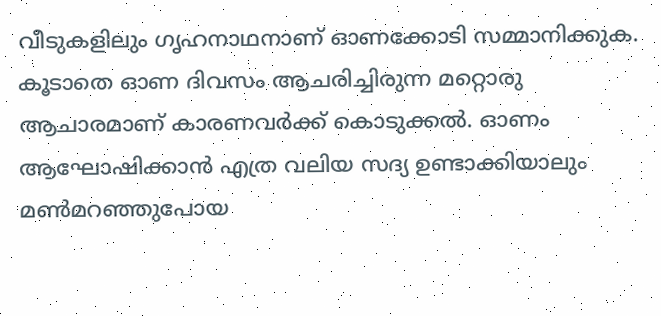വീടുകളിലും ഗൃഹനാഥനാണ് ഓണക്കോടി സമ്മാനിക്കുക. കൂടാതെ ഓണ ദിവസം ആചരിച്ചിരുന്ന മറ്റൊരു ആചാരമാണ് കാരണവര്‍ക്ക് കൊടുക്കല്‍. ഓണം ആഘോഷിക്കാന്‍ എത്ര വലിയ സദ്യ ഉണ്ടാക്കിയാലും മണ്‍മറഞ്ഞുപോയ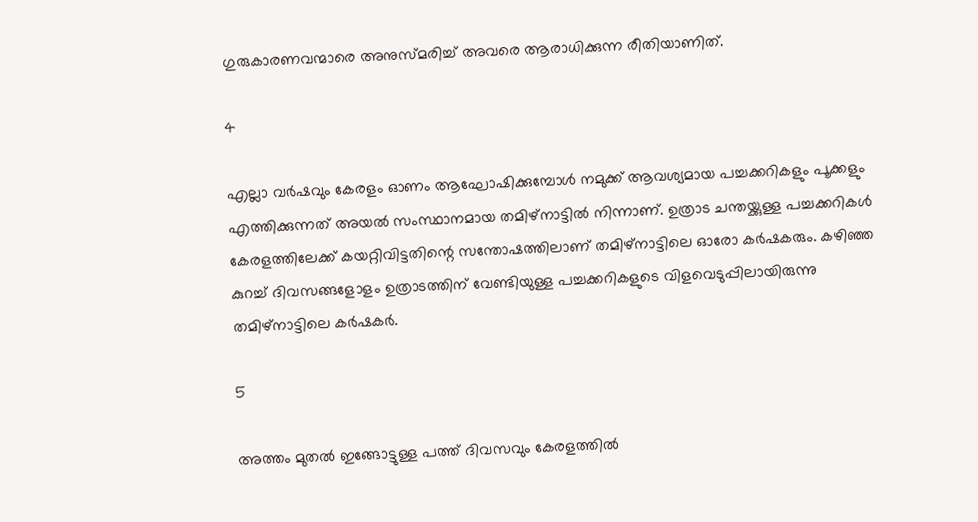ഗുരുകാരണവന്മാരെ അനുസ്മരിച്ച് അവരെ ആരാധിക്കുന്ന രീതിയാണിത്.

4

എല്ലാ വര്‍ഷവും കേരളം ഓണം ആഘോഷിക്കുമ്പോള്‍ നമുക്ക് ആവശ്യമായ പച്ചക്കറികളും പൂക്കളും എത്തിക്കുന്നത് അയല്‍ സംസ്ഥാനമായ തമിഴ്‌നാട്ടില്‍ നിന്നാണ്. ഉത്രാട ചന്തയ്ക്കുള്ള പച്ചക്കറികള്‍ കേരളത്തിലേക്ക് കയറ്റിവിട്ടതിന്റെ സന്തോഷത്തിലാണ് തമിഴ്‌നാട്ടിലെ ഓരോ കര്‍ഷകരും. കഴിഞ്ഞ കുറച്ച് ദിവസങ്ങളോളം ഉത്രാടത്തിന് വേണ്ടിയുള്ള പച്ചക്കറികളുടെ വിളവെടുപ്പിലായിരുന്നു തമിഴ്‌നാട്ടിലെ കര്‍ഷകര്‍.

5

അത്തം മുതല്‍ ഇങ്ങോട്ടുള്ള പത്ത് ദിവസവും കേരളത്തില്‍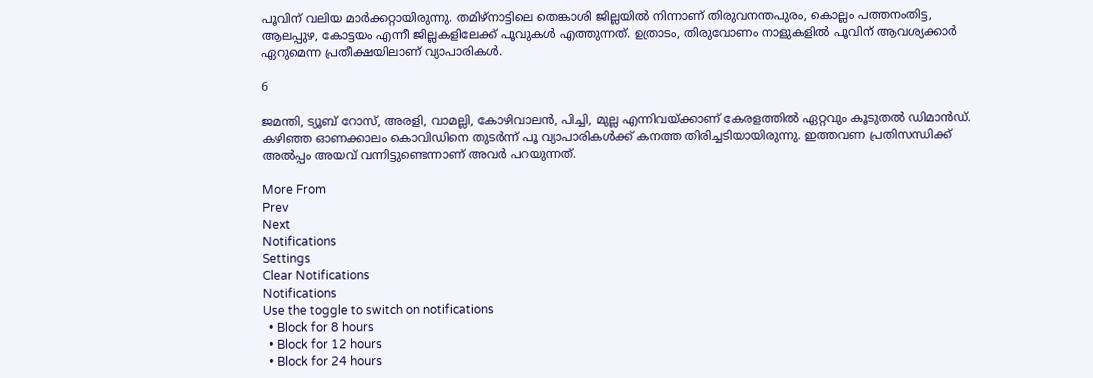പൂവിന് വലിയ മാര്‍ക്കറ്റായിരുന്നു. തമിഴ്‌നാട്ടിലെ തെങ്കാശി ജില്ലയില്‍ നിന്നാണ് തിരുവനന്തപുരം, കൊല്ലം പത്തനംതിട്ട, ആലപ്പുഴ, കോട്ടയം എന്നീ ജില്ലകളിലേക്ക് പൂവുകള്‍ എത്തുന്നത്. ഉത്രാടം, തിരുവോണം നാളുകളില്‍ പൂവിന് ആവശ്യക്കാര്‍ ഏറുമെന്ന പ്രതീക്ഷയിലാണ് വ്യാപാരികള്‍.

6

ജമന്തി, ട്യൂബ് റോസ്, അരളി, വാമല്ലി, കോഴിവാലന്‍, പിച്ചി, മുല്ല എന്നിവയ്ക്കാണ് കേരളത്തില്‍ ഏറ്റവും കൂടുതല്‍ ഡിമാന്‍ഡ്. കഴിഞ്ഞ ഓണക്കാലം കൊവിഡിനെ തുടര്‍ന്ന് പൂ വ്യാപാരികള്‍ക്ക് കനത്ത തിരിച്ചടിയായിരുന്നു. ഇത്തവണ പ്രതിസന്ധിക്ക് അല്‍പ്പം അയവ് വന്നിട്ടുണ്ടെന്നാണ് അവര്‍ പറയുന്നത്.

More From
Prev
Next
Notifications
Settings
Clear Notifications
Notifications
Use the toggle to switch on notifications
  • Block for 8 hours
  • Block for 12 hours
  • Block for 24 hours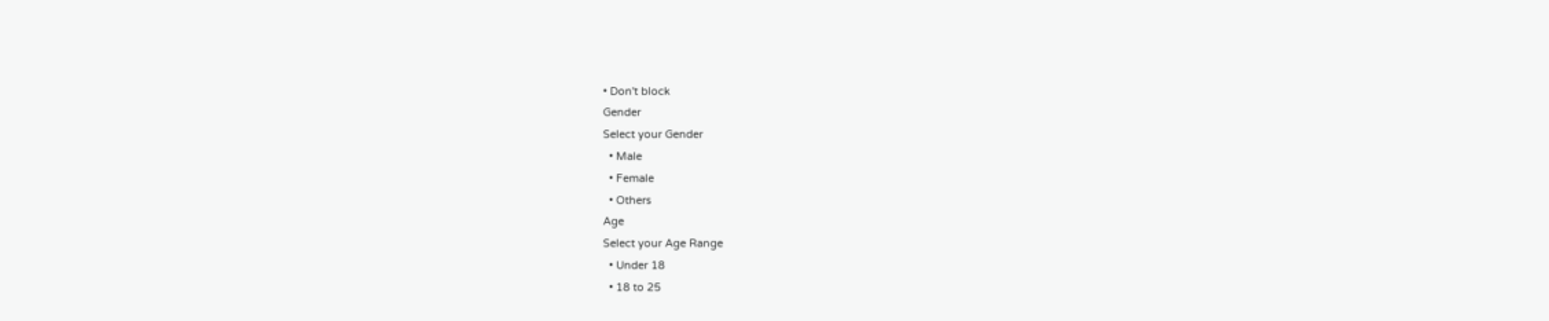• Don't block
Gender
Select your Gender
  • Male
  • Female
  • Others
Age
Select your Age Range
  • Under 18
  • 18 to 25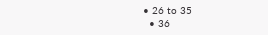• 26 to 35
  • 36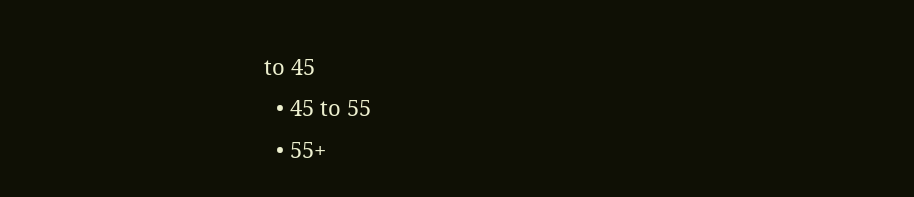to 45
  • 45 to 55
  • 55+